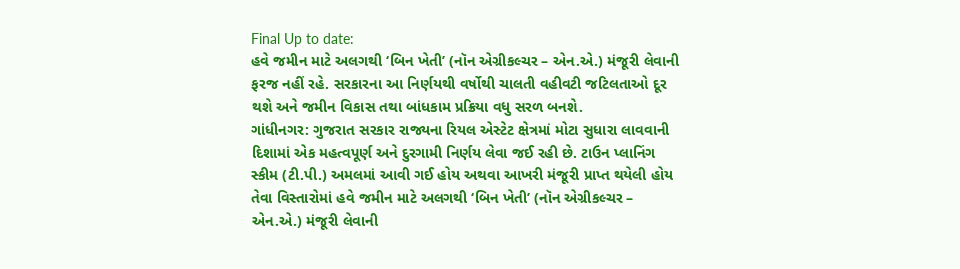Final Up to date:
હવે જમીન માટે અલગથી ‘બિન ખેતી’ (નૉન એગ્રીકલ્ચર – એન.એ.) મંજૂરી લેવાની ફરજ નહીં રહે. સરકારના આ નિર્ણયથી વર્ષોથી ચાલતી વહીવટી જટિલતાઓ દૂર થશે અને જમીન વિકાસ તથા બાંધકામ પ્રક્રિયા વધુ સરળ બનશે.
ગાંધીનગર: ગુજરાત સરકાર રાજ્યના રિયલ એસ્ટેટ ક્ષેત્રમાં મોટા સુધારા લાવવાની દિશામાં એક મહત્વપૂર્ણ અને દુરગામી નિર્ણય લેવા જઈ રહી છે. ટાઉન પ્લાનિંગ સ્કીમ (ટી.પી.) અમલમાં આવી ગઈ હોય અથવા આખરી મંજૂરી પ્રાપ્ત થયેલી હોય તેવા વિસ્તારોમાં હવે જમીન માટે અલગથી ‘બિન ખેતી’ (નૉન એગ્રીકલ્ચર – એન.એ.) મંજૂરી લેવાની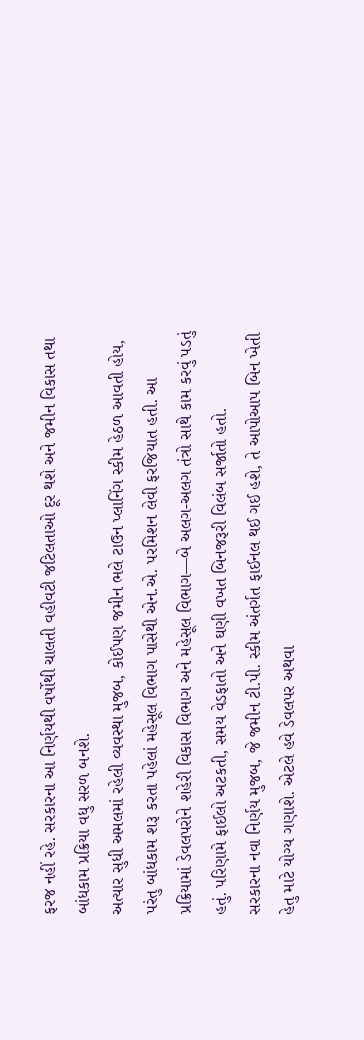ફરજ નહીં રહે. સરકારના આ નિર્ણયથી વર્ષોથી ચાલતી વહીવટી જટિલતાઓ દૂર થશે અને જમીન વિકાસ તથા બાંધકામ પ્રક્રિયા વધુ સરળ બનશે.
અત્યાર સુધી અમલમાં રહેલી વ્યવસ્થા મુજબ, કોઈપણ જમીન ભલે ટાઉન પ્લાનિંગ સ્કીમ હેઠળ આવતી હોય, પરંતુ બાંધકામ શરૂ કરતા પહેલાં મહેસૂલ વિભાગ પાસેથી એન.એ. પરમિશન લેવી ફરજિયાત હતી. આ પ્રક્રિયામાં ડેવલપરોને શહેરી વિકાસ વિભાગ અને મહેસૂલ વિભાગ—બે અલગ-અલગ તંત્રો સાથે કામ કરવું પડતું હતું. પરિણામે ફાઈલો અટકતી, સમય વેડફાતો અને ઘણી વખત બિનજરૂરી વિલંબ સર્જાતો હતો.
સરકારના નવા નિર્ણય મુજબ, જે જમીન ટી.પી. સ્કીમ અંતર્ગત ફાઈનલ થઈ ગઈ હશે, તે આપોઆપ બિન ખેતી હેતુ માટે યોગ્ય ગણાશે. એટલે હવે ડેવલપર અથવા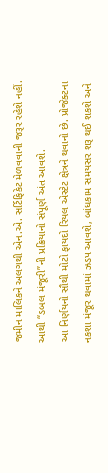જમીન માલિકને અલગથી એન.એ. સર્ટિફિકેટ મેળવવાની જરૂર રહેશે નહીં. આથી “ડબલ મંજૂરી”ની પ્રક્રિયાનો સંપૂર્ણ અંત આવશે.
આ નિર્ણયનો સૌથી મોટો ફાયદો રિયલ એસ્ટેટ ક્ષેત્રને થવાનો છે. પ્રોજેક્ટના નકશા મંજૂર થવામાં ઝડપ આવશે, બાંધકામ સમયસર શરૂ થઈ શકશે અને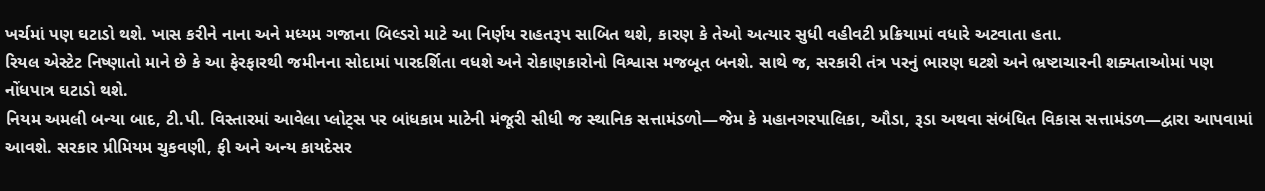ખર્ચમાં પણ ઘટાડો થશે. ખાસ કરીને નાના અને મધ્યમ ગજાના બિલ્ડરો માટે આ નિર્ણય રાહતરૂપ સાબિત થશે, કારણ કે તેઓ અત્યાર સુધી વહીવટી પ્રક્રિયામાં વધારે અટવાતા હતા.
રિયલ એસ્ટેટ નિષ્ણાતો માને છે કે આ ફેરફારથી જમીનના સોદામાં પારદર્શિતા વધશે અને રોકાણકારોનો વિશ્વાસ મજબૂત બનશે. સાથે જ, સરકારી તંત્ર પરનું ભારણ ઘટશે અને ભ્રષ્ટાચારની શક્યતાઓમાં પણ નોંધપાત્ર ઘટાડો થશે.
નિયમ અમલી બન્યા બાદ, ટી.પી. વિસ્તારમાં આવેલા પ્લોટ્સ પર બાંધકામ માટેની મંજૂરી સીધી જ સ્થાનિક સત્તામંડળો—જેમ કે મહાનગરપાલિકા, ઔડા, રૂડા અથવા સંબંધિત વિકાસ સત્તામંડળ—દ્વારા આપવામાં આવશે. સરકાર પ્રીમિયમ ચુકવણી, ફી અને અન્ય કાયદેસર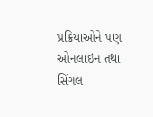પ્રક્રિયાઓને પણ ઓનલાઇન તથા સિંગલ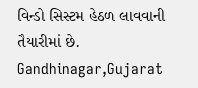વિન્ડો સિસ્ટમ હેઠળ લાવવાની તૈયારીમાં છે.
Gandhinagar,Gujarat